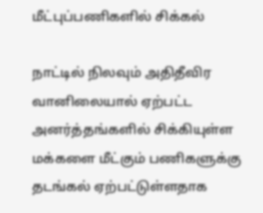மீட்புப்பணிகளில் சிக்கல்

நாட்டில் நிலவும் அதிதீவிர வானிலையால் ஏற்பட்ட அனர்த்தங்களில் சிக்கியுள்ள மக்களை மீட்கும் பணிகளுக்கு தடங்கல் ஏற்பட்டுள்ளதாக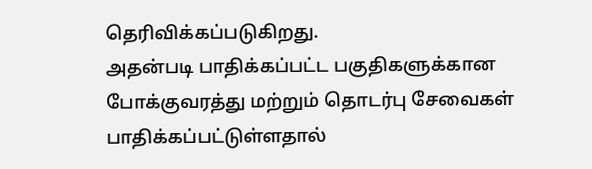தெரிவிக்கப்படுகிறது.
அதன்படி பாதிக்கப்பட்ட பகுதிகளுக்கான போக்குவரத்து மற்றும் தொடர்பு சேவைகள் பாதிக்கப்பட்டுள்ளதால்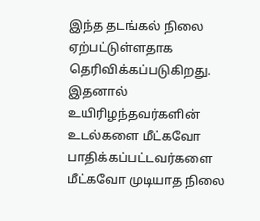இந்த தடங்கல் நிலை ஏற்பட்டுள்ளதாக தெரிவிக்கப்படுகிறது.
இதனால் உயிரிழந்தவர்களின் உடல்களை மீட்கவோ பாதிக்கப்பட்டவர்களை மீட்கவோ முடியாத நிலை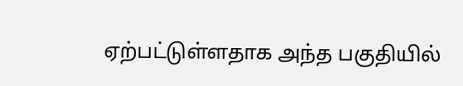ஏற்பட்டுள்ளதாக அந்த பகுதியில்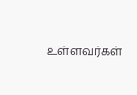உள்ளவர்கள்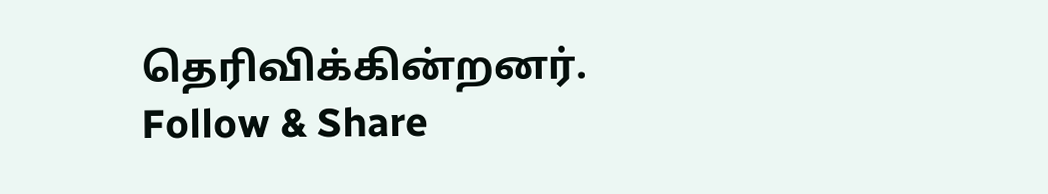தெரிவிக்கின்றனர்.
Follow & Share